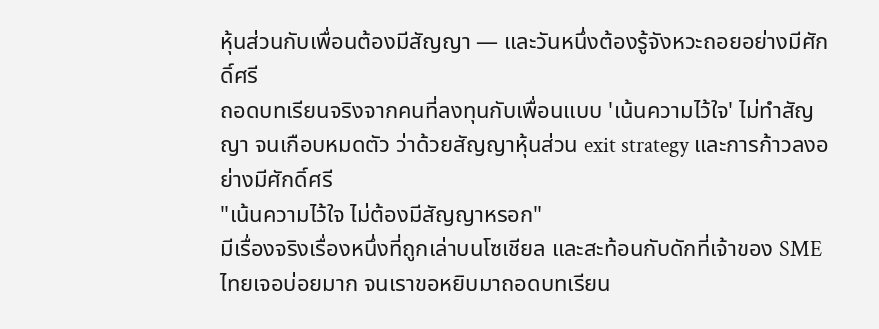หุ้นส่วนกับเพื่อนต้องมีสัญญา — และวันหนึ่งต้องรู้จังหวะถอยอย่างมีศักดิ์ศรี
ถอดบทเรียนจริงจากคนที่ลงทุนกับเพื่อนแบบ 'เน้นความไว้ใจ' ไม่ทำสัญญา จนเกือบหมดตัว ว่าด้วยสัญญาหุ้นส่วน exit strategy และการก้าวลงอย่างมีศักดิ์ศรี
"เน้นความไว้ใจ ไม่ต้องมีสัญญาหรอก"
มีเรื่องจริงเรื่องหนึ่งที่ถูกเล่าบนโซเชียล และสะท้อนกับดักที่เจ้าของ SME ไทยเจอบ่อยมาก จนเราขอหยิบมาถอดบทเรียน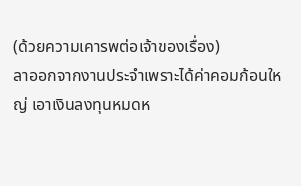(ด้วยความเคารพต่อเจ้าของเรื่อง)
ลาออกจากงานประจำเพราะได้ค่าคอมก้อนใหญ่ เอาเงินลงทุนหมดห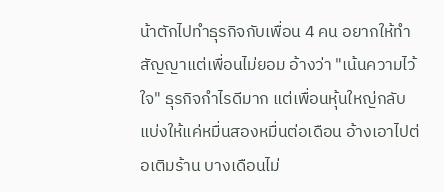น้าตักไปทำธุรกิจกับเพื่อน 4 คน อยากให้ทำสัญญาแต่เพื่อนไม่ยอม อ้างว่า "เน้นความไว้ใจ" ธุรกิจกำไรดีมาก แต่เพื่อนหุ้นใหญ่กลับแบ่งให้แค่หมื่นสองหมื่นต่อเดือน อ้างเอาไปต่อเติมร้าน บางเดือนไม่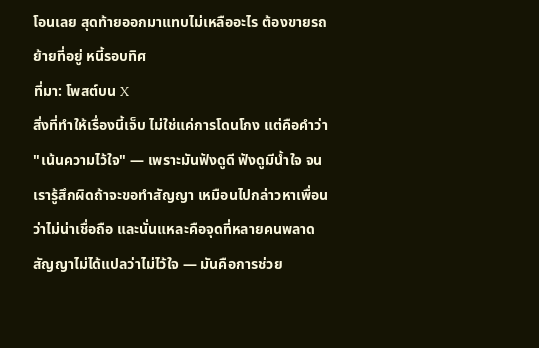โอนเลย สุดท้ายออกมาแทบไม่เหลืออะไร ต้องขายรถ ย้ายที่อยู่ หนี้รอบทิศ
ที่มา: โพสต์บน X
สิ่งที่ทำให้เรื่องนี้เจ็บ ไม่ใช่แค่การโดนโกง แต่คือคำว่า "เน้นความไว้ใจ" — เพราะมันฟังดูดี ฟังดูมีน้ำใจ จนเรารู้สึกผิดถ้าจะขอทำสัญญา เหมือนไปกล่าวหาเพื่อนว่าไม่น่าเชื่อถือ และนั่นแหละคือจุดที่หลายคนพลาด
สัญญาไม่ได้แปลว่าไม่ไว้ใจ — มันคือการช่วย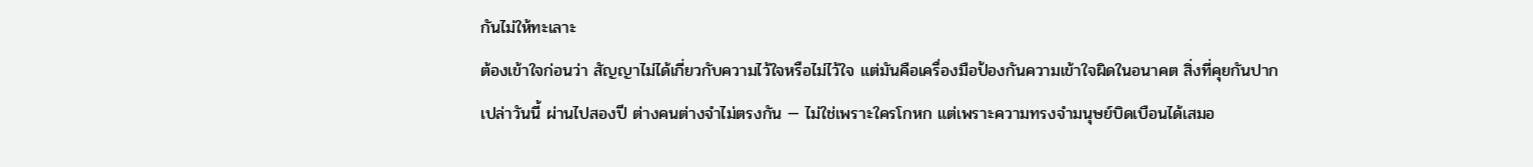กันไม่ให้ทะเลาะ
ต้องเข้าใจก่อนว่า สัญญาไม่ได้เกี่ยวกับความไว้ใจหรือไม่ไว้ใจ แต่มันคือเครื่องมือป้องกันความเข้าใจผิดในอนาคต สิ่งที่คุยกันปากเปล่าวันนี้ ผ่านไปสองปี ต่างคนต่างจำไม่ตรงกัน — ไม่ใช่เพราะใครโกหก แต่เพราะความทรงจำมนุษย์บิดเบือนได้เสมอ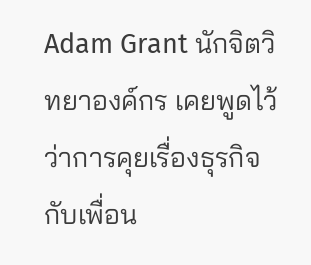Adam Grant นักจิตวิทยาองค์กร เคยพูดไว้ว่าการคุยเรื่องธุรกิจกับเพื่อน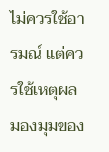ไม่ควรใช้อารมณ์ แต่ควรใช้เหตุผล มองมุมของ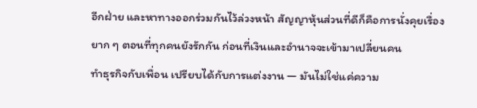อีกฝ่าย และหาทางออกร่วมกันไว้ล่วงหน้า สัญญาหุ้นส่วนที่ดีก็คือการนั่งคุยเรื่องยาก ๆ ตอนที่ทุกคนยังรักกัน ก่อนที่เงินและอำนาจจะเข้ามาเปลี่ยนคน
ทำธุรกิจกับเพื่อน เปรียบได้กับการแต่งงาน — มันไม่ใช่แค่ความ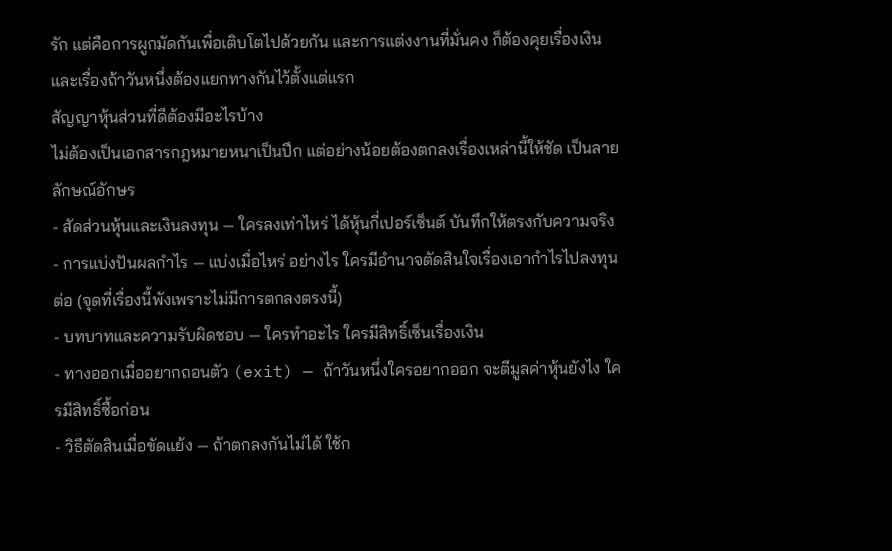รัก แต่คือการผูกมัดกันเพื่อเติบโตไปด้วยกัน และการแต่งงานที่มั่นคง ก็ต้องคุยเรื่องเงินและเรื่องถ้าวันหนึ่งต้องแยกทางกันไว้ตั้งแต่แรก
สัญญาหุ้นส่วนที่ดีต้องมีอะไรบ้าง
ไม่ต้องเป็นเอกสารกฎหมายหนาเป็นปึก แต่อย่างน้อยต้องตกลงเรื่องเหล่านี้ให้ชัด เป็นลายลักษณ์อักษร
- สัดส่วนหุ้นและเงินลงทุน — ใครลงเท่าไหร่ ได้หุ้นกี่เปอร์เซ็นต์ บันทึกให้ตรงกับความจริง
- การแบ่งปันผลกำไร — แบ่งเมื่อไหร่ อย่างไร ใครมีอำนาจตัดสินใจเรื่องเอากำไรไปลงทุนต่อ (จุดที่เรื่องนี้พังเพราะไม่มีการตกลงตรงนี้)
- บทบาทและความรับผิดชอบ — ใครทำอะไร ใครมีสิทธิ์เซ็นเรื่องเงิน
- ทางออกเมื่ออยากถอนตัว (exit) — ถ้าวันหนึ่งใครอยากออก จะตีมูลค่าหุ้นยังไง ใครมีสิทธิ์ซื้อก่อน
- วิธีตัดสินเมื่อขัดแย้ง — ถ้าตกลงกันไม่ได้ ใช้ก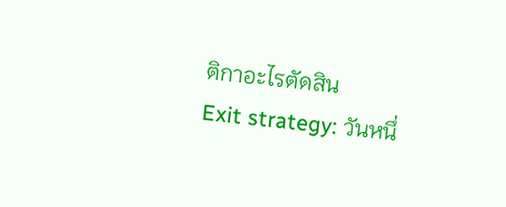ติกาอะไรตัดสิน
Exit strategy: วันหนึ่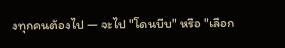งทุกคนต้องไป — จะไป "โดนบีบ" หรือ "เลือก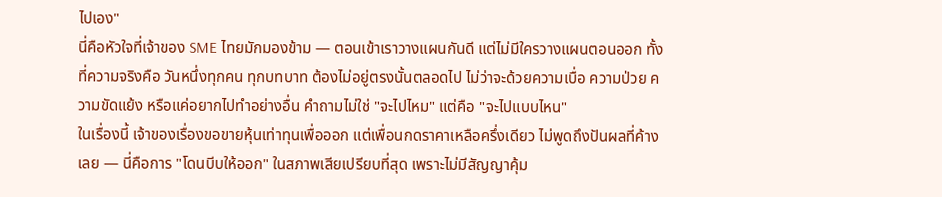ไปเอง"
นี่คือหัวใจที่เจ้าของ SME ไทยมักมองข้าม — ตอนเข้าเราวางแผนกันดี แต่ไม่มีใครวางแผนตอนออก ทั้งที่ความจริงคือ วันหนึ่งทุกคน ทุกบทบาท ต้องไม่อยู่ตรงนั้นตลอดไป ไม่ว่าจะด้วยความเบื่อ ความป่วย ความขัดแย้ง หรือแค่อยากไปทำอย่างอื่น คำถามไม่ใช่ "จะไปไหม" แต่คือ "จะไปแบบไหน"
ในเรื่องนี้ เจ้าของเรื่องขอขายหุ้นเท่าทุนเพื่อออก แต่เพื่อนกดราคาเหลือครึ่งเดียว ไม่พูดถึงปันผลที่ค้างเลย — นี่คือการ "โดนบีบให้ออก" ในสภาพเสียเปรียบที่สุด เพราะไม่มีสัญญาคุ้ม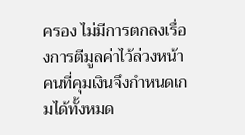ครอง ไม่มีการตกลงเรื่องการตีมูลค่าไว้ล่วงหน้า คนที่คุมเงินจึงกำหนดเกมได้ทั้งหมด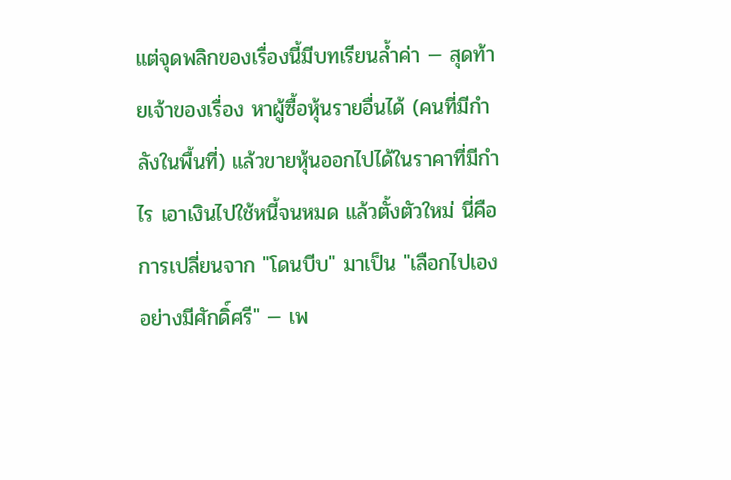แต่จุดพลิกของเรื่องนี้มีบทเรียนล้ำค่า — สุดท้ายเจ้าของเรื่อง หาผู้ซื้อหุ้นรายอื่นได้ (คนที่มีกำลังในพื้นที่) แล้วขายหุ้นออกไปได้ในราคาที่มีกำไร เอาเงินไปใช้หนี้จนหมด แล้วตั้งตัวใหม่ นี่คือการเปลี่ยนจาก "โดนบีบ" มาเป็น "เลือกไปเองอย่างมีศักดิ์ศรี" — เพ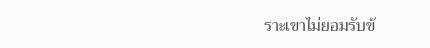ราะเขาไม่ยอมรับข้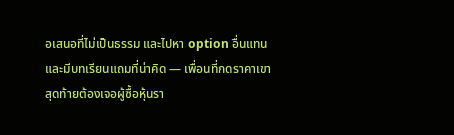อเสนอที่ไม่เป็นธรรม และไปหา option อื่นแทน
และมีบทเรียนแถมที่น่าคิด — เพื่อนที่กดราคาเขา สุดท้ายต้องเจอผู้ซื้อหุ้นรา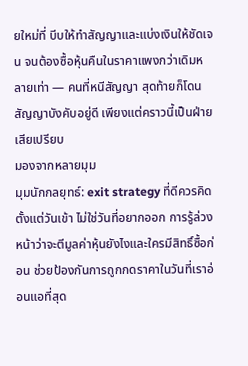ยใหม่ที่ บีบให้ทำสัญญาและแบ่งเงินให้ชัดเจน จนต้องซื้อหุ้นคืนในราคาแพงกว่าเดิมหลายเท่า — คนที่หนีสัญญา สุดท้ายก็โดนสัญญาบังคับอยู่ดี เพียงแต่คราวนี้เป็นฝ่ายเสียเปรียบ
มองจากหลายมุม
มุมนักกลยุทธ์: exit strategy ที่ดีควรคิดตั้งแต่วันเข้า ไม่ใช่วันที่อยากออก การรู้ล่วงหน้าว่าจะตีมูลค่าหุ้นยังไงและใครมีสิทธิ์ซื้อก่อน ช่วยป้องกันการถูกกดราคาในวันที่เราอ่อนแอที่สุด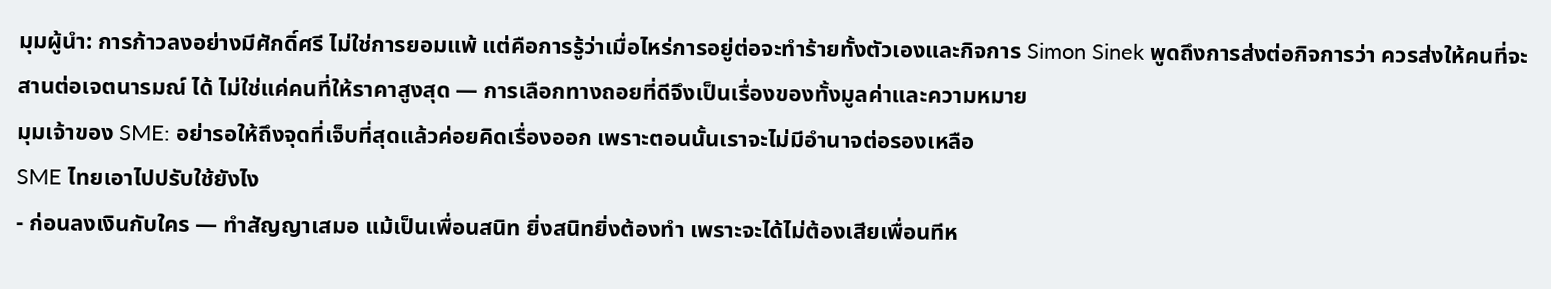มุมผู้นำ: การก้าวลงอย่างมีศักดิ์ศรี ไม่ใช่การยอมแพ้ แต่คือการรู้ว่าเมื่อไหร่การอยู่ต่อจะทำร้ายทั้งตัวเองและกิจการ Simon Sinek พูดถึงการส่งต่อกิจการว่า ควรส่งให้คนที่จะ สานต่อเจตนารมณ์ ได้ ไม่ใช่แค่คนที่ให้ราคาสูงสุด — การเลือกทางถอยที่ดีจึงเป็นเรื่องของทั้งมูลค่าและความหมาย
มุมเจ้าของ SME: อย่ารอให้ถึงจุดที่เจ็บที่สุดแล้วค่อยคิดเรื่องออก เพราะตอนนั้นเราจะไม่มีอำนาจต่อรองเหลือ
SME ไทยเอาไปปรับใช้ยังไง
- ก่อนลงเงินกับใคร — ทำสัญญาเสมอ แม้เป็นเพื่อนสนิท ยิ่งสนิทยิ่งต้องทำ เพราะจะได้ไม่ต้องเสียเพื่อนทีห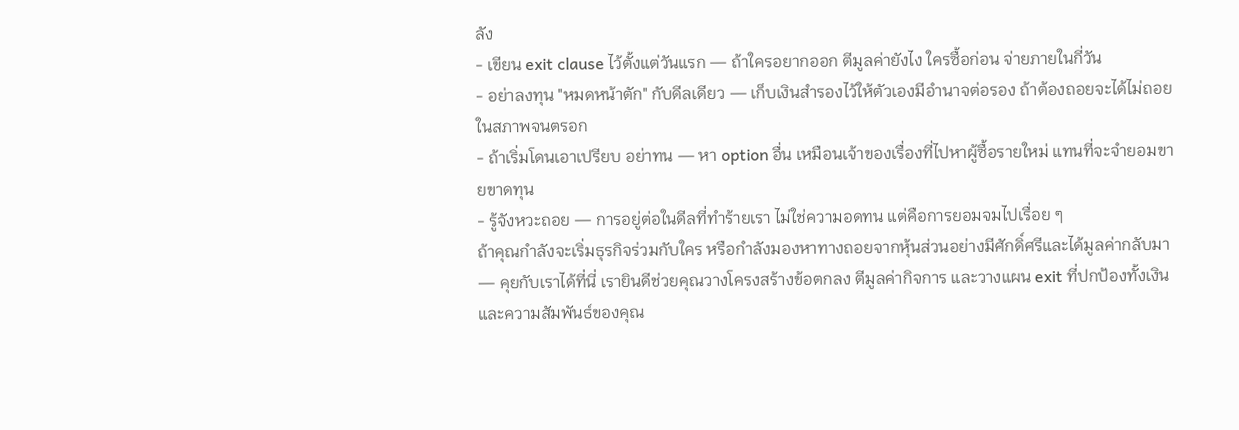ลัง
- เขียน exit clause ไว้ตั้งแต่วันแรก — ถ้าใครอยากออก ตีมูลค่ายังไง ใครซื้อก่อน จ่ายภายในกี่วัน
- อย่าลงทุน "หมดหน้าตัก" กับดีลเดียว — เก็บเงินสำรองไว้ให้ตัวเองมีอำนาจต่อรอง ถ้าต้องถอยจะได้ไม่ถอยในสภาพจนตรอก
- ถ้าเริ่มโดนเอาเปรียบ อย่าทน — หา option อื่น เหมือนเจ้าของเรื่องที่ไปหาผู้ซื้อรายใหม่ แทนที่จะจำยอมขายขาดทุน
- รู้จังหวะถอย — การอยู่ต่อในดีลที่ทำร้ายเรา ไม่ใช่ความอดทน แต่คือการยอมจมไปเรื่อย ๆ
ถ้าคุณกำลังจะเริ่มธุรกิจร่วมกับใคร หรือกำลังมองหาทางถอยจากหุ้นส่วนอย่างมีศักดิ์ศรีและได้มูลค่ากลับมา — คุยกับเราได้ที่นี่ เรายินดีช่วยคุณวางโครงสร้างข้อตกลง ตีมูลค่ากิจการ และวางแผน exit ที่ปกป้องทั้งเงินและความสัมพันธ์ของคุณ